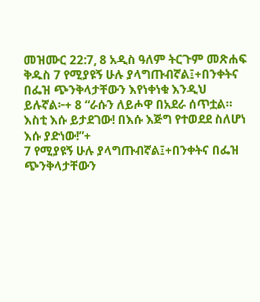መዝሙር 22:7, 8 አዲስ ዓለም ትርጉም መጽሐፍ ቅዱስ 7 የሚያዩኝ ሁሉ ያላግጡብኛል፤+በንቀትና በፌዝ ጭንቅላታቸውን እየነቀነቁ እንዲህ ይሉኛል፦+ 8 “ራሱን ለይሖዋ በአደራ ሰጥቷል። እስቲ እሱ ይታደገው! በእሱ እጅግ የተወደደ ስለሆነ እሱ ያድነው!”+
7 የሚያዩኝ ሁሉ ያላግጡብኛል፤+በንቀትና በፌዝ ጭንቅላታቸውን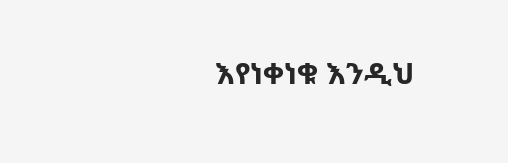እየነቀነቁ እንዲህ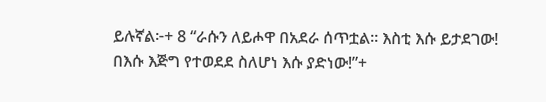ይሉኛል፦+ 8 “ራሱን ለይሖዋ በአደራ ሰጥቷል። እስቲ እሱ ይታደገው! በእሱ እጅግ የተወደደ ስለሆነ እሱ ያድነው!”+